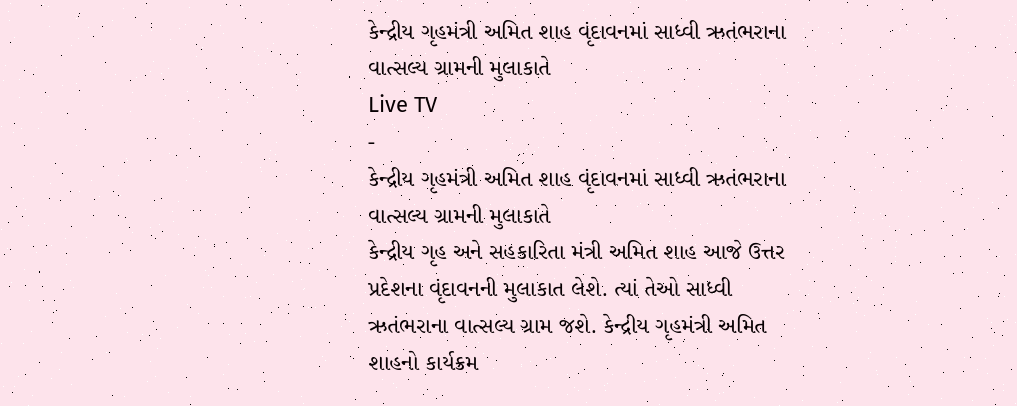કેન્દ્રીય ગૃહમંત્રી અમિત શાહ વૃંદાવનમાં સાધ્વી ઋતંભરાના વાત્સલ્ય ગ્રામની મુલાકાતે
Live TV
-
કેન્દ્રીય ગૃહમંત્રી અમિત શાહ વૃંદાવનમાં સાધ્વી ઋતંભરાના વાત્સલ્ય ગ્રામની મુલાકાતે
કેન્દ્રીય ગૃહ અને સહકારિતા મંત્રી અમિત શાહ આજે ઉત્તર પ્રદેશના વૃંદાવનની મુલાકાત લેશે. ત્યાં તેઓ સાધ્વી ઋતંભરાના વાત્સલ્ય ગ્રામ જશે. કેન્દ્રીય ગૃહમંત્રી અમિત શાહનો કાર્યક્રમ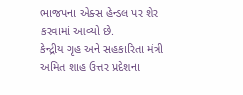ભાજપના એક્સ હેન્ડલ પર શેર કરવામાં આવ્યો છે.
કેન્દ્રીય ગૃહ અને સહકારિતા મંત્રી અમિત શાહ ઉત્તર પ્રદેશના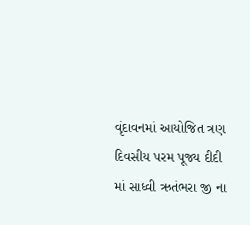વૃંદાવનમાં આયોજિત ત્રણ દિવસીય પરમ પૂજ્ય દીદી માં સાધ્વી ઋતંભરા જી ના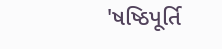'ષષ્ઠિપૂર્તિ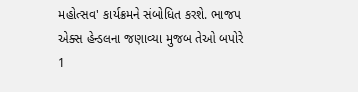મહોત્સવ' કાર્યક્રમને સંબોધિત કરશે. ભાજપ એક્સ હેન્ડલના જણાવ્યા મુજબ તેઓ બપોરે 1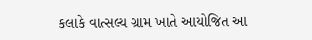કલાકે વાત્સલ્ય ગ્રામ ખાતે આયોજિત આ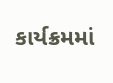કાર્યક્રમમાં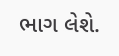ભાગ લેશે.